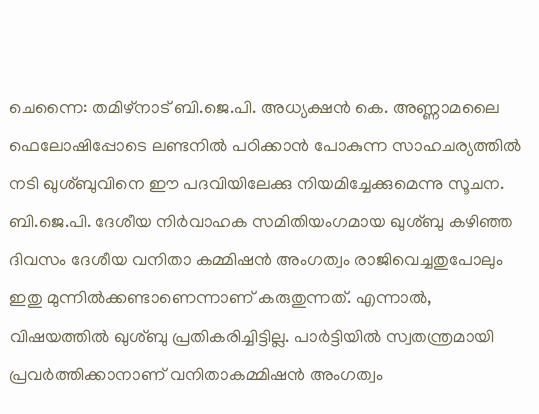ചെന്നൈ: തമിഴ്നാട് ബി.ജെ.പി. അധ്യക്ഷൻ കെ. അണ്ണാമലൈ ഫെലോഷിപ്പോടെ ലണ്ടനിൽ പഠിക്കാൻ പോകുന്ന സാഹചര്യത്തിൽ നടി ഖുശ്ബുവിനെ ഈ പദവിയിലേക്കു നിയമിച്ചേക്കുമെന്നു സൂചന. ബി.ജെ.പി. ദേശീയ നിർവാഹക സമിതിയംഗമായ ഖുശ്ബു കഴിഞ്ഞ ദിവസം ദേശീയ വനിതാ കമ്മിഷൻ അംഗത്വം രാജിവെച്ചതുപോലും ഇതു മുന്നിൽക്കണ്ടാണെന്നാണ് കരുതുന്നത്. എന്നാൽ, വിഷയത്തിൽ ഖുശ്ബു പ്രതികരിച്ചിട്ടില്ല. പാർട്ടിയിൽ സ്വതന്ത്രമായി പ്രവർത്തിക്കാനാണ് വനിതാകമ്മിഷൻ അംഗത്വം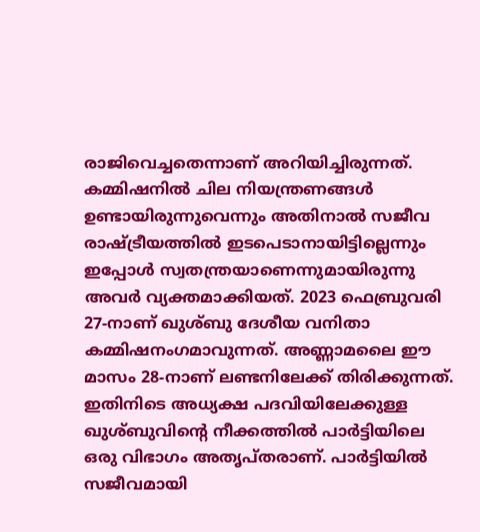രാജിവെച്ചതെന്നാണ് അറിയിച്ചിരുന്നത്. കമ്മിഷനിൽ ചില നിയന്ത്രണങ്ങൾ ഉണ്ടായിരുന്നുവെന്നും അതിനാൽ സജീവ രാഷ്ട്രീയത്തിൽ ഇടപെടാനായിട്ടില്ലെന്നും ഇപ്പോൾ സ്വതന്ത്രയാണെന്നുമായിരുന്നു അവർ വ്യക്തമാക്കിയത്. 2023 ഫെബ്രുവരി 27-നാണ് ഖുശ്ബു ദേശീയ വനിതാ കമ്മിഷനംഗമാവുന്നത്. അണ്ണാമലൈ ഈ മാസം 28-നാണ് ലണ്ടനിലേക്ക് തിരിക്കുന്നത്.
ഇതിനിടെ അധ്യക്ഷ പദവിയിലേക്കുള്ള ഖുശ്ബുവിന്റെ നീക്കത്തിൽ പാർട്ടിയിലെ ഒരു വിഭാഗം അതൃപ്തരാണ്. പാർട്ടിയിൽ സജീവമായി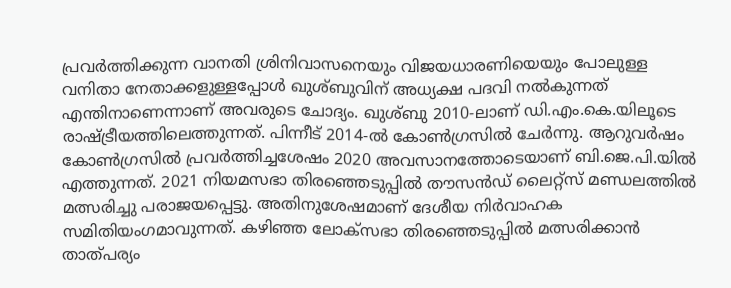പ്രവർത്തിക്കുന്ന വാനതി ശ്രിനിവാസനെയും വിജയധാരണിയെയും പോലുള്ള വനിതാ നേതാക്കളുള്ളപ്പോൾ ഖുശ്ബുവിന് അധ്യക്ഷ പദവി നൽകുന്നത് എന്തിനാണെന്നാണ് അവരുടെ ചോദ്യം. ഖുശ്ബു 2010-ലാണ് ഡി.എം.കെ.യിലൂടെ രാഷ്ട്രീയത്തിലെത്തുന്നത്. പിന്നീട് 2014-ൽ കോൺഗ്രസിൽ ചേർന്നു. ആറുവർഷം കോൺഗ്രസിൽ പ്രവർത്തിച്ചശേഷം 2020 അവസാനത്തോടെയാണ് ബി.ജെ.പി.യിൽ എത്തുന്നത്. 2021 നിയമസഭാ തിരഞ്ഞെടുപ്പിൽ തൗസൻഡ് ലൈറ്റ്സ് മണ്ഡലത്തിൽ മത്സരിച്ചു പരാജയപ്പെട്ടു. അതിനുശേഷമാണ് ദേശീയ നിർവാഹക സമിതിയംഗമാവുന്നത്. കഴിഞ്ഞ ലോക്സഭാ തിരഞ്ഞെടുപ്പിൽ മത്സരിക്കാൻ താത്പര്യം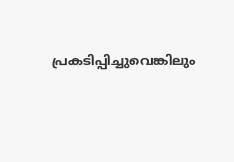പ്രകടിപ്പിച്ചുവെങ്കിലും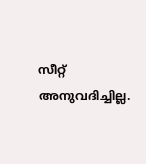സീറ്റ് അനുവദിച്ചില്ല.